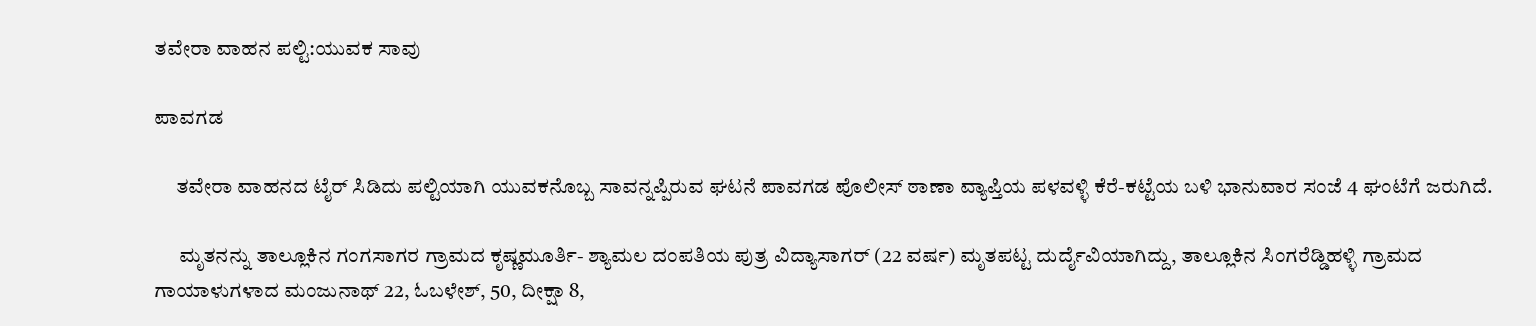ತವೇರಾ ವಾಹನ ಪಲ್ಟಿ:ಯುವಕ ಸಾವು

ಪಾವಗಡ

     ತವೇರಾ ವಾಹನದ ಟೈರ್ ಸಿಡಿದು ಪಲ್ಟಿಯಾಗಿ ಯುವಕನೊಬ್ಬ ಸಾವನ್ನಪ್ಪಿರುವ ಘಟನೆ ಪಾವಗಡ ಪೊಲೀಸ್ ಠಾಣಾ ವ್ಯಾಪ್ತಿಯ ಪಳವಳ್ಳಿ ಕೆರೆ-ಕಟ್ಟೆಯ ಬಳಿ ಭಾನುವಾರ ಸಂಜೆ 4 ಘಂಟೆಗೆ ಜರುಗಿದೆ.

      ಮೃತನನ್ನು ತಾಲ್ಲೂಕಿನ ಗಂಗಸಾಗರ ಗ್ರಾಮದ ಕೃಷ್ಣಮೂರ್ತಿ- ಶ್ಯಾಮಲ ದಂಪತಿಯ ಪುತ್ರ ವಿದ್ಯಾಸಾಗರ್ (22 ವರ್ಷ) ಮೃತಪಟ್ಟ ದುರ್ದೈವಿಯಾಗಿದ್ದು, ತಾಲ್ಲೂಕಿನ ಸಿಂಗರೆಡ್ಡಿಹಳ್ಳಿ ಗ್ರಾಮದ ಗಾಯಾಳುಗಳಾದ ಮಂಜುನಾಥ್ 22, ಓಬಳೇಶ್, 50, ದೀಕ್ಷಾ 8,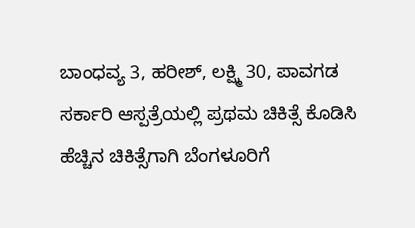ಬಾಂಧವ್ಯ 3, ಹರೀಶ್, ಲಕ್ಷ್ಮಿ 30, ಪಾವಗಡ ಸರ್ಕಾರಿ ಆಸ್ಪತ್ರೆಯಲ್ಲಿ ಪ್ರಥಮ ಚಿಕಿತ್ಸೆ ಕೊಡಿಸಿ ಹೆಚ್ಚಿನ ಚಿಕಿತ್ಸೆಗಾಗಿ ಬೆಂಗಳೂರಿಗೆ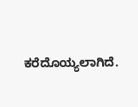ಕರೆದೊಯ್ಯಲಾಗಿದೆ.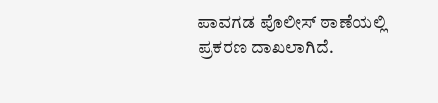ಪಾವಗಡ ಪೊಲೀಸ್ ಠಾಣೆಯಲ್ಲಿ ಪ್ರಕರಣ ದಾಖಲಾಗಿದೆ.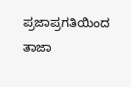ಪ್ರಜಾಪ್ರಗತಿಯಿಂದ ತಾಜಾ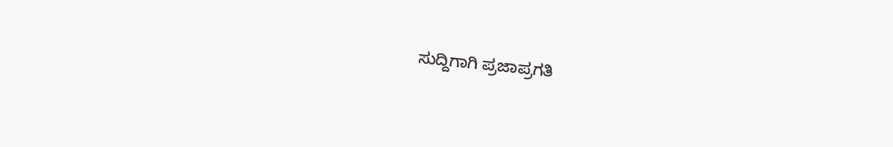ಸುದ್ದಿಗಾಗಿ ಪ್ರಜಾಪ್ರಗತಿ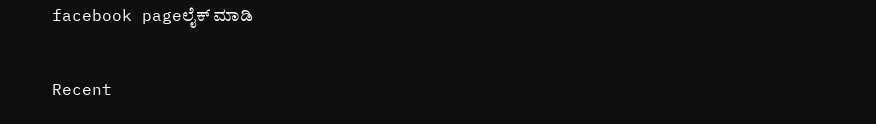facebook pageಲೈಕ್ ಮಾಡಿ

Recent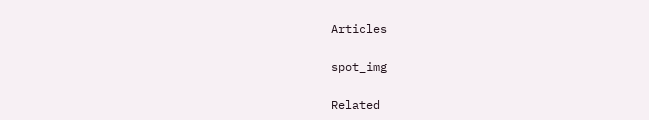Articles

spot_img

Related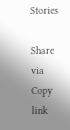Stories

Share via
Copy link